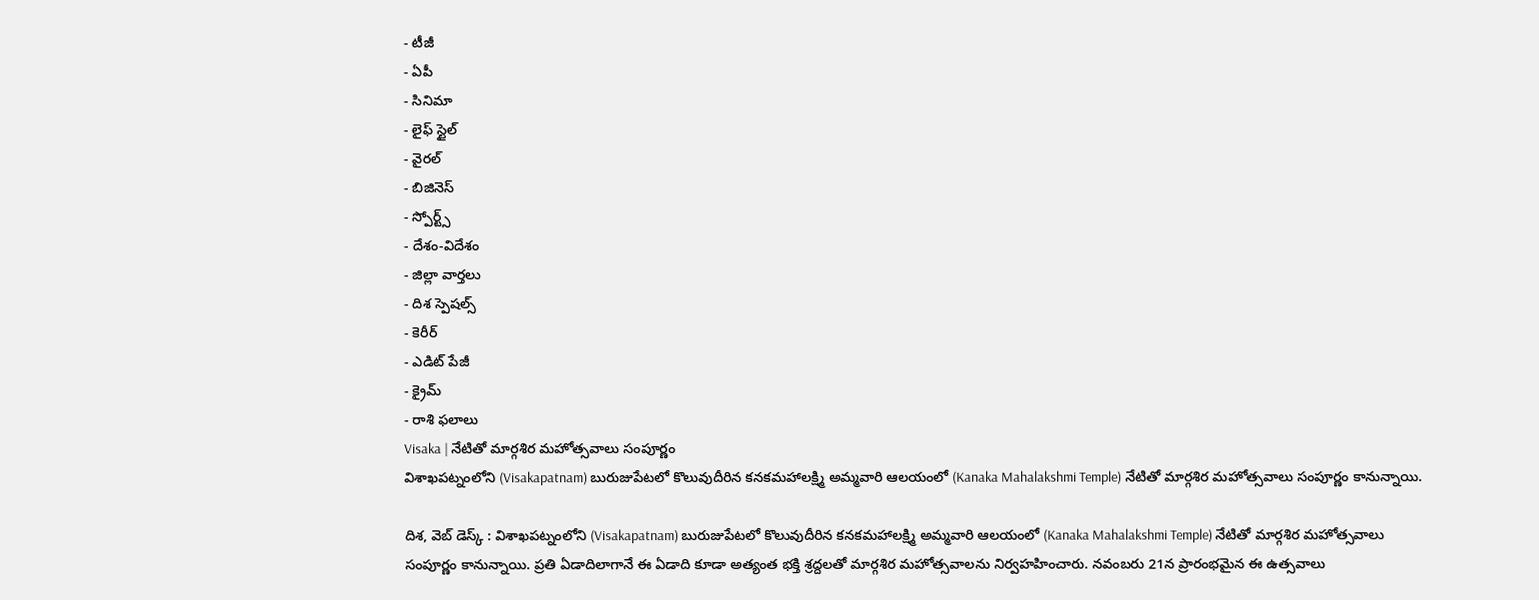- టీజీ
- ఏపీ
- సినిమా
- లైఫ్ స్టైల్
- వైరల్
- బిజినెస్
- స్పోర్ట్స్
- దేశం-విదేశం
- జిల్లా వార్తలు
- దిశ స్పెషల్స్
- కెరీర్
- ఎడిట్ పేజీ
- క్రైమ్
- రాశి ఫలాలు
Visaka | నేటితో మార్గశిర మహోత్సవాలు సంపూర్ణం
విశాఖపట్నంలోని (Visakapatnam) బురుజుపేటలో కొలువుదీరిన కనకమహాలక్ష్మి అమ్మవారి ఆలయంలో (Kanaka Mahalakshmi Temple) నేటితో మార్గశిర మహోత్సవాలు సంపూర్ణం కానున్నాయి.

దిశ, వెబ్ డెస్క్ : విశాఖపట్నంలోని (Visakapatnam) బురుజుపేటలో కొలువుదీరిన కనకమహాలక్ష్మి అమ్మవారి ఆలయంలో (Kanaka Mahalakshmi Temple) నేటితో మార్గశిర మహోత్సవాలు సంపూర్ణం కానున్నాయి. ప్రతి ఏడాదిలాగానే ఈ ఏడాది కూడా అత్యంత భక్తి శ్రద్దలతో మార్గశిర మహోత్సవాలను నిర్వహహించారు. నవంబరు 21న ప్రారంభమైన ఈ ఉత్సవాలు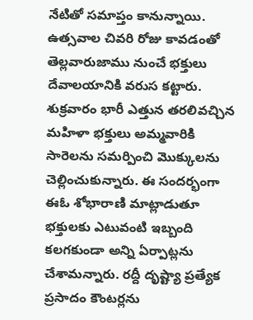నేటితో సమాప్తం కానున్నాయి. ఉత్సవాల చివరి రోజు కావడంతో తెల్లవారుజాము నుంచే భక్తులు దేవాలయానికి వరుస కట్టారు. శుక్రవారం భారీ ఎత్తున తరలివచ్చిన మహిళా భక్తులు అమ్మవారికి సారెలను సమర్పించి మొక్కులను చెల్లించుకున్నారు. ఈ సందర్భంగా ఈఓ శోభారాణి మాట్లాడుతూ భక్తులకు ఎటువంటి ఇబ్బంది కలగకుండా అన్ని ఏర్పాట్లను చేశామన్నారు. రద్దీ దృష్ట్యా ప్రత్యేక ప్రసాదం కౌంటర్లను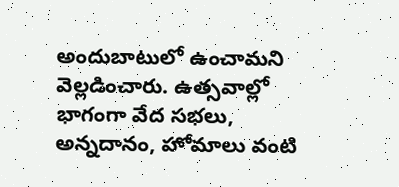అందుబాటులో ఉంచామని వెల్లడించారు. ఉత్సవాల్లో భాగంగా వేద సభలు, అన్నదానం, హోమాలు వంటి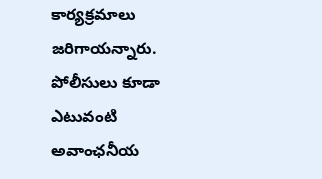కార్యక్రమాలు జరిగాయన్నారు. పోలీసులు కూడా ఎటువంటి అవాంఛనీయ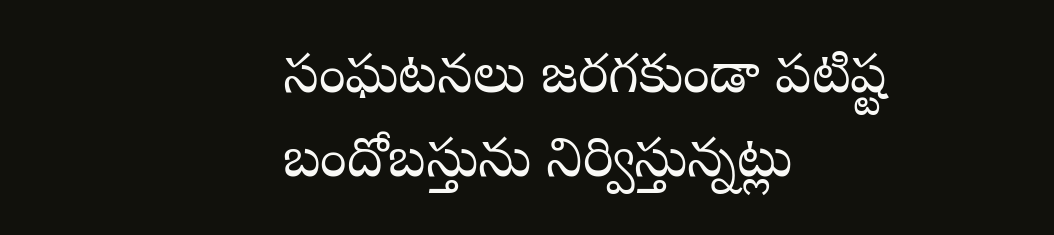సంఘటనలు జరగకుండా పటిష్ట బందోబస్తును నిర్విస్తున్నట్లు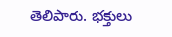తెలిపారు. భక్తులు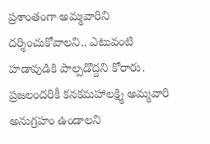ప్రశాంతంగా అమ్మవారిని దర్శించుకోవాలని.. ఎటువంటి హడావుడికి పాల్పడొద్దని కోరారు. ప్రజలందరికీ కనకమహాలక్ష్మి అమ్మవారి అనుగ్రహం ఉండాలని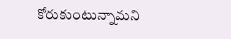కోరుకుంటున్నామని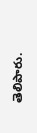తెలిపారు.